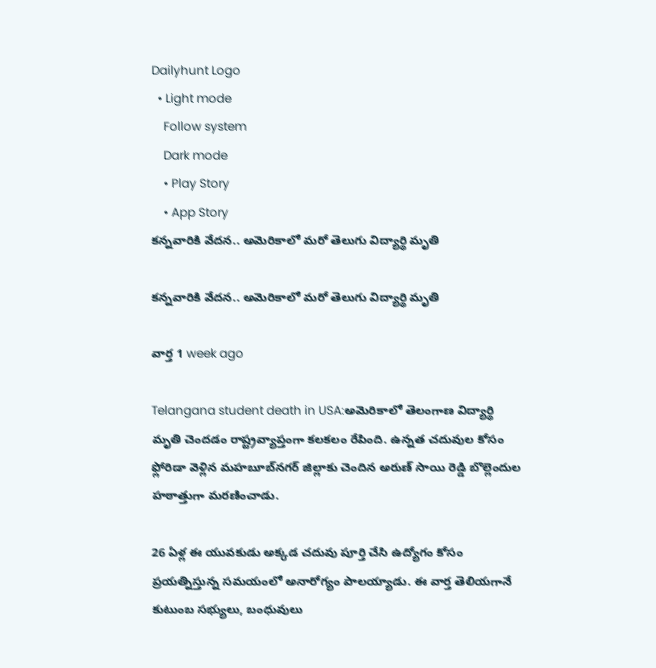Dailyhunt Logo
  • Light mode
    Follow system
    Dark mode
    • Play Story
    • App Story
కన్నవారికి వేదన.. అమెరికాలో మరో తెలుగు విద్యార్థి మృతి

కన్నవారికి వేదన.. అమెరికాలో మరో తెలుగు విద్యార్థి మృతి

వార్త 1 week ago

Telangana student death in USA:అమెరికాలో తెలంగాణ విద్యార్థి మృతి చెందడం రాష్ట్రవ్యాప్తంగా కలకలం రేపింది. ఉన్నత చదువుల కోసం ఫ్లోరిడా వెళ్లిన మహబూబ్‌నగర్ జిల్లాకు చెందిన అరుణ్ సాయి రెడ్డి బొల్లెందుల హఠాత్తుగా మరణించాడు.

26 ఏళ్ల ఈ యువకుడు అక్కడ చదువు పూర్తి చేసి ఉద్యోగం కోసం ప్రయత్నిస్తున్న సమయంలో అనారోగ్యం పాలయ్యాడు. ఈ వార్త తెలియగానే కుటుంబ సభ్యులు, బంధువులు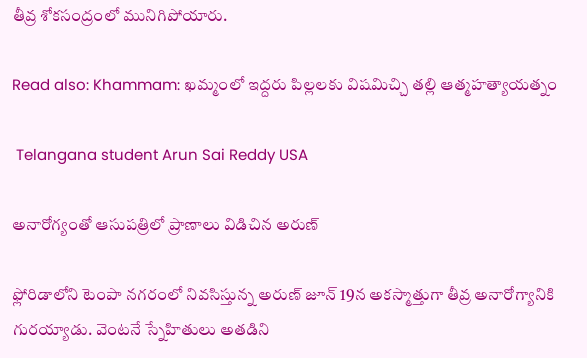తీవ్ర శోకసంద్రంలో మునిగిపోయారు.

Read also: Khammam: ఖమ్మంలో ఇద్దరు పిల్లలకు విషమిచ్చి తల్లి ఆత్మహత్యాయత్నం

 Telangana student Arun Sai Reddy USA

అనారోగ్యంతో ఆసుపత్రిలో ప్రాణాలు విడిచిన అరుణ్

ఫ్లోరిడాలోని టెంపా నగరంలో నివసిస్తున్న అరుణ్ జూన్ 19న అకస్మాత్తుగా తీవ్ర అనారోగ్యానికి గురయ్యాడు. వెంటనే స్నేహితులు అతడిని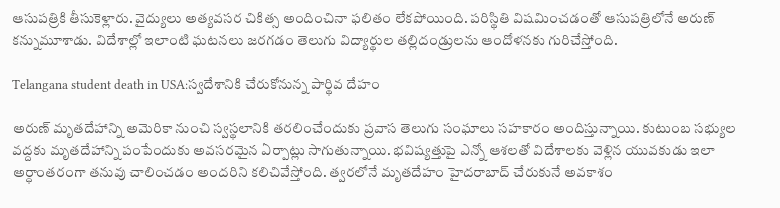ఆసుపత్రికి తీసుకెళ్లారు. వైద్యులు అత్యవసర చికిత్స అందించినా ఫలితం లేకపోయింది. పరిస్థితి విషమించడంతో ఆసుపత్రిలోనే అరుణ్ కన్నుమూశాడు. విదేశాల్లో ఇలాంటి ఘటనలు జరగడం తెలుగు విద్యార్థుల తల్లిదండ్రులను ఆందోళనకు గురిచేస్తోంది.

Telangana student death in USA:స్వదేశానికి చేరుకోనున్న పార్థివ దేహం

అరుణ్ మృతదేహాన్ని అమెరికా నుంచి స్వస్థలానికి తరలించేందుకు ప్రవాస తెలుగు సంఘాలు సహకారం అందిస్తున్నాయి. కుటుంబ సభ్యుల వద్దకు మృతదేహాన్ని పంపేందుకు అవసరమైన ఏర్పాట్లు సాగుతున్నాయి. భవిష్యత్తుపై ఎన్నో ఆశలతో విదేశాలకు వెళ్లిన యువకుడు ఇలా అర్ధాంతరంగా తనువు చాలించడం అందరిని కలిచివేస్తోంది. త్వరలోనే మృతదేహం హైదరాబాద్ చేరుకునే అవకాశం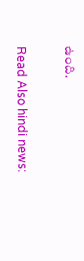ఉంది.

Read Also hindi news: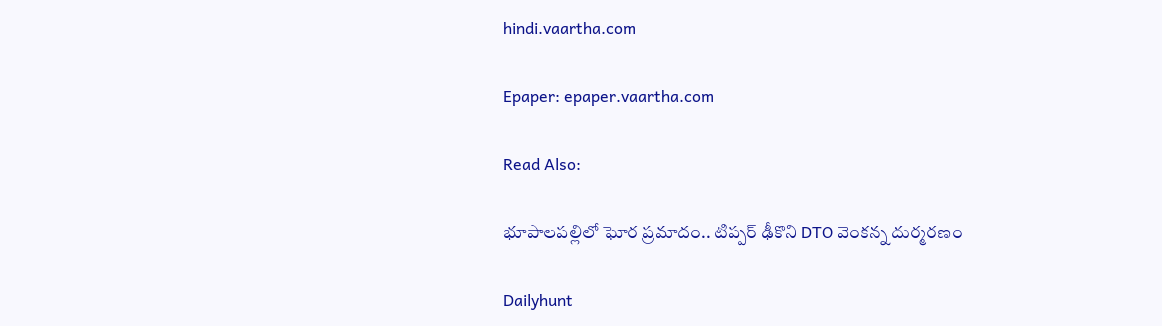hindi.vaartha.com

Epaper: epaper.vaartha.com

Read Also:

భూపాలపల్లిలో ఘోర ప్రమాదం.. టిప్పర్ ఢీకొని DTO వెంకన్న దుర్మరణం

Dailyhunt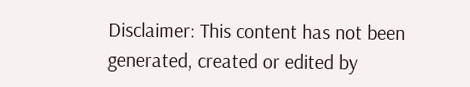Disclaimer: This content has not been generated, created or edited by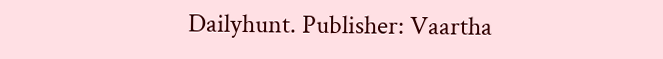Dailyhunt. Publisher: Vaartha